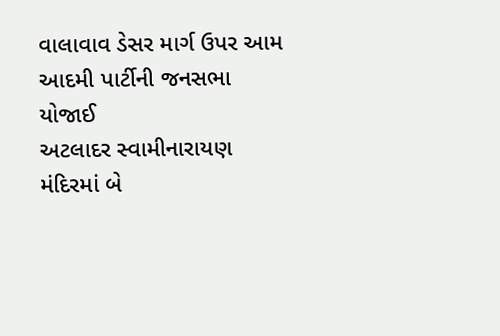વાલાવાવ ડેસર માર્ગ ઉપર આમ આદમી પાર્ટીની જનસભા યોજાઈ
અટલાદર સ્વામીનારાયણ મંદિરમાં બે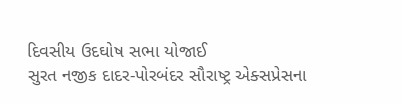દિવસીય ઉદઘોષ સભા યોજાઈ
સુરત નજીક દાદર-પોરબંદર સૌરાષ્ટ્ર એક્સપ્રેસના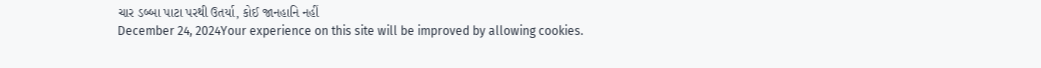ચાર ડબ્બા પાટા પરથી ઉતર્યા, કોઈ જાનહાનિ નહીં
December 24, 2024Your experience on this site will be improved by allowing cookies.